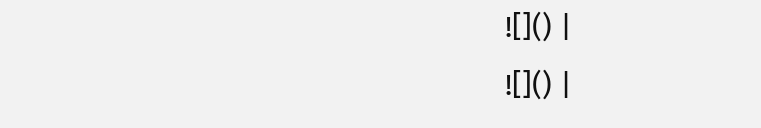![]() |
![]() |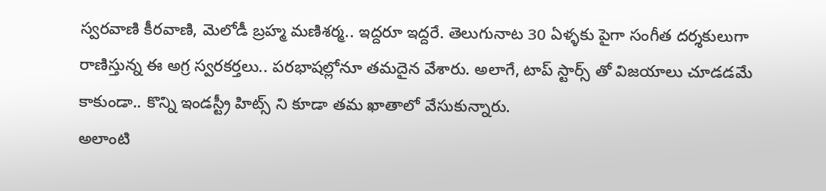స్వరవాణి కీరవాణి, మెలోడీ బ్రహ్మ మణిశర్మ.. ఇద్దరూ ఇద్దరే. తెలుగునాట 30 ఏళ్ళకు పైగా సంగీత దర్శకులుగా రాణిస్తున్న ఈ అగ్ర స్వరకర్తలు.. పరభాషల్లోనూ తమదైన వేశారు. అలాగే, టాప్ స్టార్స్ తో విజయాలు చూడడమే కాకుండా.. కొన్ని ఇండస్ట్రీ హిట్స్ ని కూడా తమ ఖాతాలో వేసుకున్నారు.
అలాంటి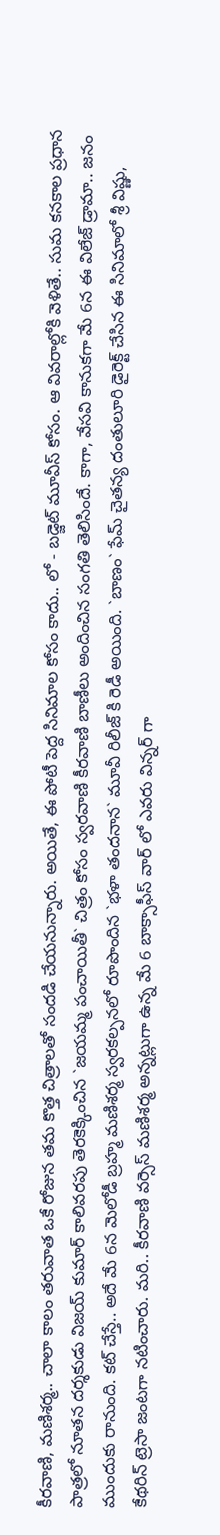కీరవాణి, మణిశర్మ.. చాలా కాలం తరువాత ఒకే రోజున తమ కొత్త చిత్రాలతో సందడి చేయనున్నారు. అయితే, ఈ పోటీ పెద్ద సినిమాల కోసం కాదు.. లో - బడ్జెట్ మూవీస్ కోసం. ఆ వివరాల్లోకి వెళితే.. సుమ కనకాల ప్రధాన పాత్రలో నూతన దర్శకుడు విజయ్ కుమార్ కాలివరపు తెరకెక్కించిన `జయమ్మ పంచాయితీ` చిత్రం కోసం స్వరవాణి కీరవాణి బాణీలు అందించిన సంగతి తెలిసిందే. కాగా, వేసవి కానుకగా మే 6న ఈ విలేజ్ డ్రామా.. జనం ముందుకు రానుంది. కట్ చేస్తే.. అదే మే 6న మెలోడీ బ్రహ్మ మణిశర్మ స్వరకల్పనలో రూపొందిన `భళా తందనాన` మూవీ రిలీజ్ కి రెడీ అయింది. `బాణం` ఫేమ్ చైతన్య దంతులూరి డైరెక్ట్ చేసిన ఈ సినిమాలో శ్రీ విష్ణు, కేథరిన్ ట్రెసా జంటగా నటించారు. మరి.. కీరవాణి వర్సెస్ మణిశర్మ అన్నట్లుగా ఉన్న మే 6 బాక్సాఫీస్ వార్ లో ఎవరు విన్నర్ గా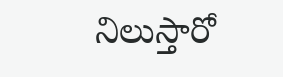నిలుస్తారో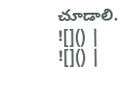చూడాలి.
![]() |
![]() |